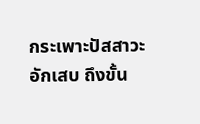กระเพาะปัสสาวะอักเสบ ถึงขั้น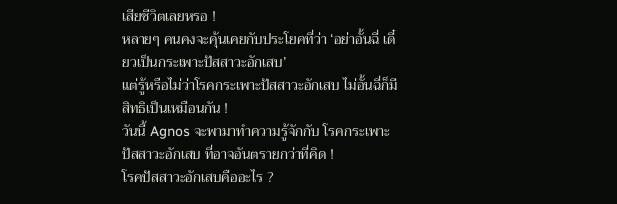เสียชีวิตเลยหรอ !
หลายๆ คนคงจะคุ้นเคยกับประโยคที่ว่า ‘อย่าอั้นฉี่ เดี๋ยวเป็นกระเพาะปัสสาวะอักเสบ’
แต่รู้หรือไม่ว่าโรคกระเพาะปัสสาวะอักเสบ ไม่อั้นฉี่ก็มีสิทธิเป็นเหมือนกัน !
วันนี้ Agnos จะพามาทำความรู้จักกับ โรคกระเพาะปัสสาวะอักเสบ ที่อาจอันตรายกว่าที่คิด !
โรคปัสสาวะอักเสบคืออะไร ?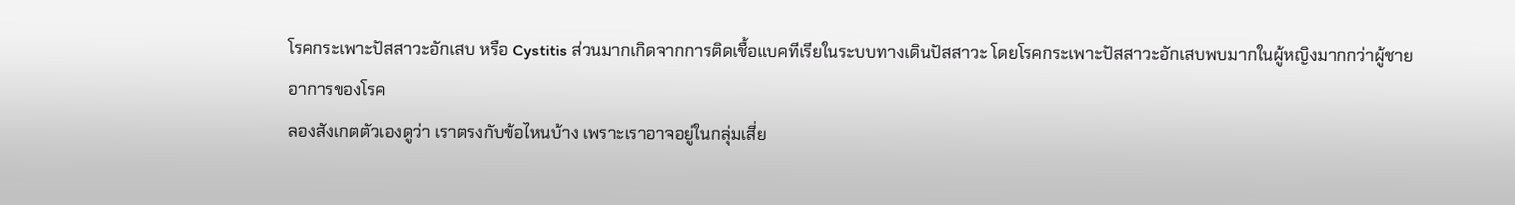โรคกระเพาะปัสสาวะอักเสบ หรือ Cystitis ส่วนมากเกิดจากการติดเชื้อแบคทีเรียในระบบทางเดินปัสสาวะ โดยโรคกระเพาะปัสสาวะอักเสบพบมากในผู้หญิงมากกว่าผู้ชาย
อาการของโรค
ลองสังเกตตัวเองดูว่า เราตรงกับข้อไหนบ้าง เพราะเราอาจอยู่ในกลุ่มเสี่ย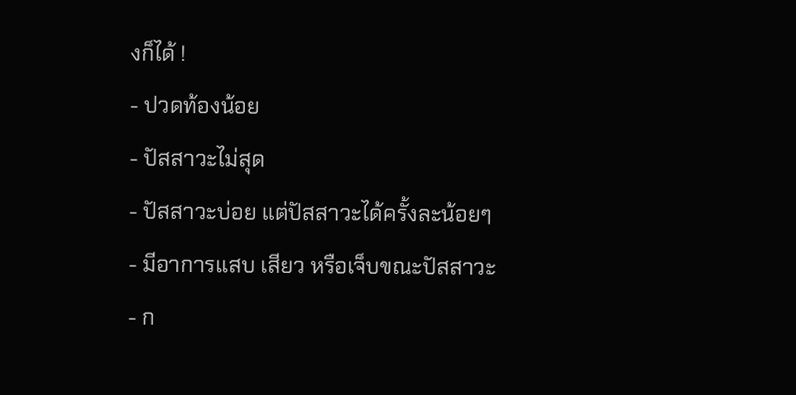งก็ได้ !
- ปวดท้องน้อย
- ปัสสาวะไม่สุด
- ปัสสาวะบ่อย แต่ปัสสาวะได้ครั้งละน้อยๆ
- มีอาการแสบ เสียว หรือเจ็บขณะปัสสาวะ
- ก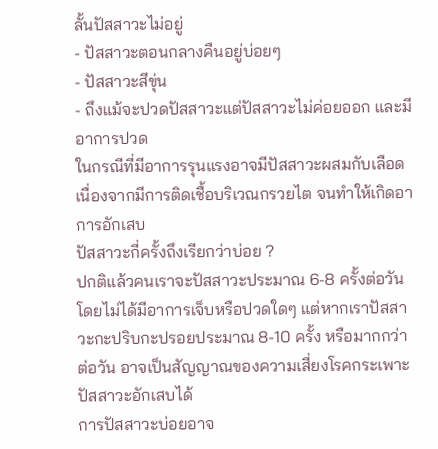ลั้นปัสสาวะไม่อยู่
- ปัสสาวะตอนกลางคืนอยู่บ่อยๆ
- ปัสสาวะสีขุ่น
- ถึงแม้จะปวดปัสสาวะแต่ปัสสาวะไม่ค่อยออก และมีอาการปวด
ในกรณีที่มีอาการรุนแรงอาจมีปัสสาวะผสมกับเลือด เนื่องจากมีการติดเชื้อบริเวณกรวยไต จนทำให้เกิดอาการอักเสบ
ปัสสาวะกี่ครั้งถึงเรียกว่าบ่อย ?
ปกติแล้วคนเราจะปัสสาวะประมาณ 6-8 ครั้งต่อวัน โดยไม่ได้มีอาการเจ็บหรือปวดใดๆ แต่หากเราปัสสาวะกะปริบกะปรอยประมาณ 8-10 ครั้ง หรือมากกว่าต่อวัน อาจเป็นสัญญาณของความเสี่ยงโรคกระเพาะปัสสาวะอักเสบได้
การปัสสาวะบ่อยอาจ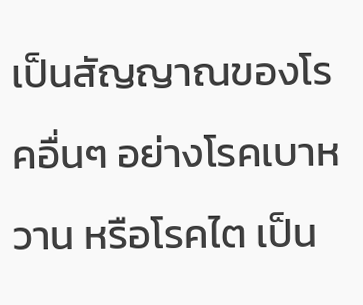เป็นสัญญาณของโรคอื่นๆ อย่างโรคเบาหวาน หรือโรคไต เป็น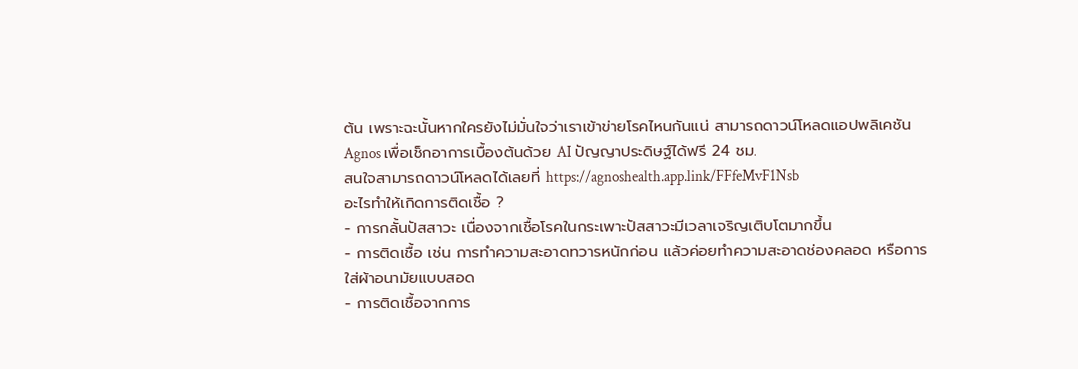ต้น เพราะฉะนั้นหากใครยังไม่มั่นใจว่าเราเข้าข่ายโรคไหนกันแน่ สามารถดาวน์โหลดแอปพลิเคชัน Agnos เพื่อเช็กอาการเบื้องต้นด้วย AI ปัญญาประดิษฐ์ได้ฟรี 24 ชม.
สนใจสามารถดาวน์โหลดได้เลยที่ https://agnoshealth.app.link/FFfeMvF1Nsb
อะไรทำให้เกิดการติดเชื้อ ?
- การกลั้นปัสสาวะ เนื่องจากเชื้อโรคในกระเพาะปัสสาวะมีเวลาเจริญเติบโตมากขึ้น
- การติดเชื้อ เช่น การทำความสะอาดทวารหนักก่อน แล้วค่อยทำความสะอาดช่องคลอด หรือการใส่ผ้าอนามัยแบบสอด
- การติดเชื้อจากการ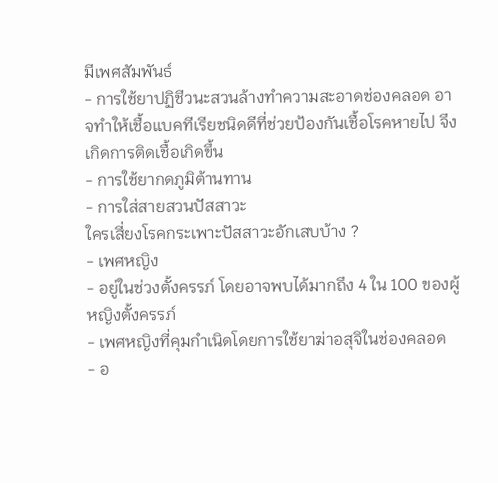มีเพศสัมพันธ์
- การใช้ยาปฏิชีวนะสวนล้างทำความสะอาดช่องคลอด อาจทำให้เชื้อแบคทีเรียชนิดดีที่ช่วยป้องกันเชื้อโรคหายไป จึงเกิดการติดเชื้อเกิดขึ้น
- การใช้ยากดภูมิต้านทาน
- การใส่สายสวนปัสสาวะ
ใครเสี่ยงโรคกระเพาะปัสสาวะอักเสบบ้าง ?
- เพศหญิง
- อยู่ในช่วงตั้งครรภ์ โดยอาจพบได้มากถึง 4 ใน 100 ของผู้หญิงตั้งครรภ์
- เพศหญิงที่คุมกำเนิดโดยการใช้ยาฆ่าอสุจิในช่องคลอด
- อ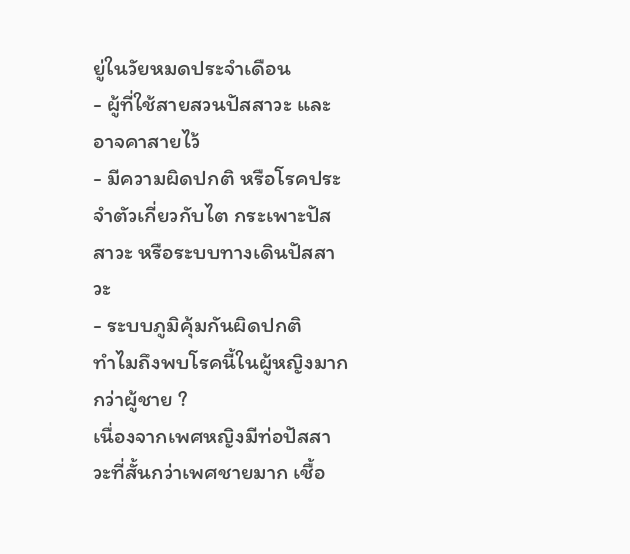ยู่ในวัยหมดประจำเดือน
- ผู้ที่ใช้สายสวนปัสสาวะ และอาจคาสายไว้
- มีความผิดปกติ หรือโรคประจำตัวเกี่ยวกับไต กระเพาะปัสสาวะ หรือระบบทางเดินปัสสาวะ
- ระบบภูมิคุ้มกันผิดปกติ
ทำไมถึงพบโรคนี้ในผู้หญิงมากกว่าผู้ชาย ?
เนื่องจากเพศหญิงมีท่อปัสสาวะที่สั้นกว่าเพศชายมาก เชื้อ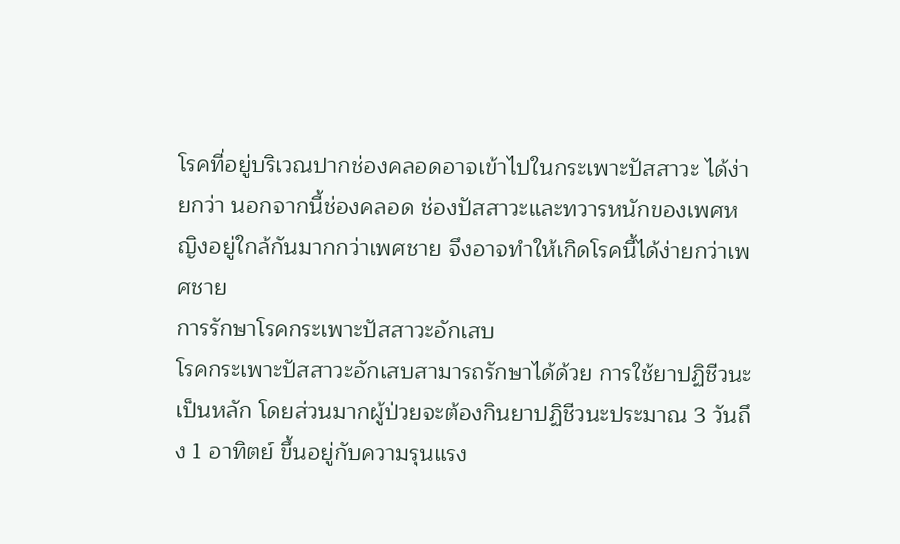โรคที่อยู่บริเวณปากช่องคลอดอาจเข้าไปในกระเพาะปัสสาวะ ได้ง่ายกว่า นอกจากนี้ช่องคลอด ช่องปัสสาวะและทวารหนักของเพศหญิงอยู่ใกล้กันมากกว่าเพศชาย จึงอาจทำให้เกิดโรคนี้ได้ง่ายกว่าเพศชาย
การรักษาโรคกระเพาะปัสสาวะอักเสบ
โรคกระเพาะปัสสาวะอักเสบสามารถรักษาได้ด้วย การใช้ยาปฏิชีวนะเป็นหลัก โดยส่วนมากผู้ป่วยจะต้องกินยาปฏิชีวนะประมาณ 3 วันถึง 1 อาทิตย์ ขึ้นอยู่กับความรุนแรง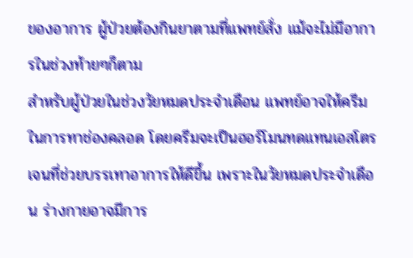ของอาการ ผู้ป่วยต้องกินยาตามที่แพทย์สั่ง แม้จะไม่มีอาการในช่วงท้ายๆก็ตาม
สำหรับผู้ป่วยในช่วงวัยหมดประจำเดือน แพทย์อาจให้ครีมในการทาช่องคลอด โดยครีมจะเป็นฮอร์โมนทดแทนเอสโตรเจนที่ช่วยบรรเทาอาการให้ดีขึ้น เพราะในวัยหมดประจำเดือน ร่างกายอาจมีการ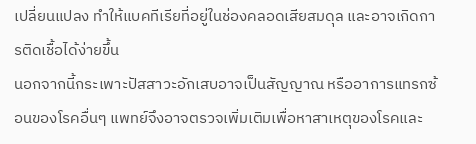เปลี่ยนแปลง ทำให้แบคทีเรียที่อยู่ในช่องคลอดเสียสมดุล และอาจเกิดการติดเชื้อได้ง่ายขึ้น
นอกจากนี้กระเพาะปัสสาวะอักเสบอาจเป็นสัญญาณ หรืออาการแทรกซ้อนของโรคอื่นๆ แพทย์จึงอาจตรวจเพิ่มเติมเพื่อหาสาเหตุของโรคและ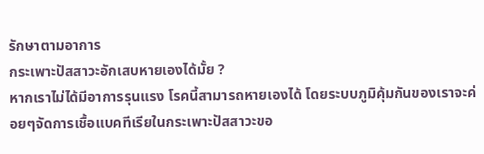รักษาตามอาการ
กระเพาะปัสสาวะอักเสบหายเองได้มั้ย ?
หากเราไม่ได้มีอาการรุนแรง โรคนี้สามารถหายเองได้ โดยระบบภูมิคุ้มกันของเราจะค่อยๆจัดการเชื้อแบคทีเรียในกระเพาะปัสสาวะขอ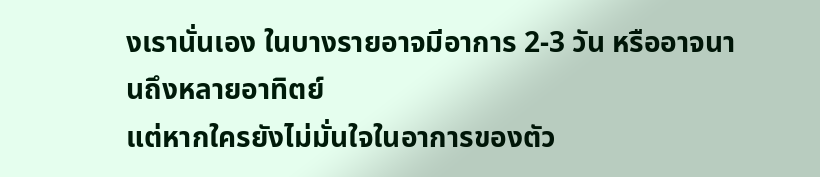งเรานั่นเอง ในบางรายอาจมีอาการ 2-3 วัน หรืออาจนานถึงหลายอาทิตย์
แต่หากใครยังไม่มั่นใจในอาการของตัว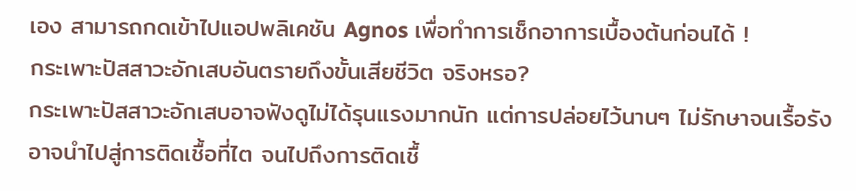เอง สามารถกดเข้าไปแอปพลิเคชัน Agnos เพื่อทำการเช็กอาการเบื้องต้นก่อนได้ !
กระเพาะปัสสาวะอักเสบอันตรายถึงขั้นเสียชีวิต จริงหรอ?
กระเพาะปัสสาวะอักเสบอาจฟังดูไม่ได้รุนแรงมากนัก แต่การปล่อยไว้นานๆ ไม่รักษาจนเรื้อรัง อาจนำไปสู่การติดเชื้อที่ไต จนไปถึงการติดเชื้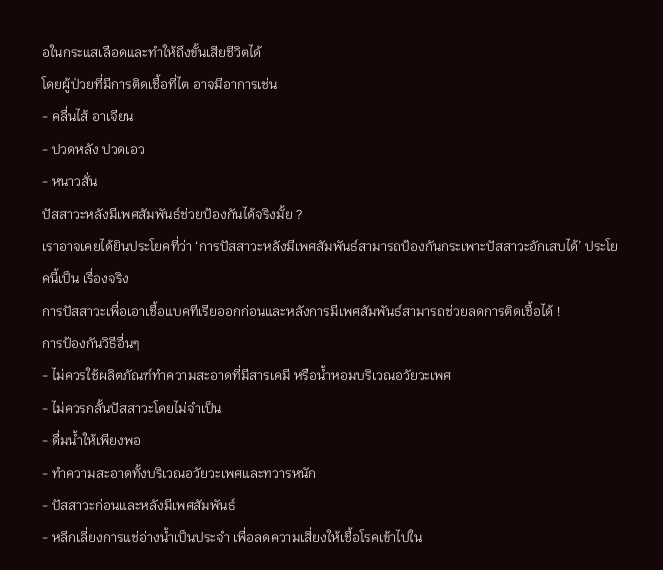อในกระแสเลือดและทำให้ถึงขั้นเสียชีวิตได้
โดยผู้ป่วยที่มีการติดเชื้อที่ไต อาจมีอาการเช่น
- คลื่นไส้ อาเจียน
- ปวดหลัง ปวดเอว
- หนาวสั่น
ปัสสาวะหลังมีเพศสัมพันธ์ช่วยป้องกันได้จริงมั้ย ?
เราอาจเคยได้ยินประโยคที่ว่า ‘การปัสสาวะหลังมีเพศสัมพันธ์สามารถป้องกันกระเพาะปัสสาวะอักเสบได้’ ประโยคนี้เป็น เรื่องจริง
การปัสสาวะเพื่อเอาเชื้อแบคทีเรียออกก่อนและหลังการมีเพศสัมพันธ์สามารถช่วยลดการติดเชื้อได้ !
การป้องกันวิธีอื่นๆ
- ไม่ควรใช้ผลิตภัณฑ์ทำความสะอาดที่มีสารเคมี หรือน้ำหอมบริเวณอวัยวะเพศ
- ไม่ควรกลั้นปัสสาวะโดยไม่จำเป็น
- ดื่มน้ำให้เพียงพอ
- ทำความสะอาดทั้งบริเวณอวัยวะเพศและทวารหนัก
- ปัสสาวะก่อนและหลังมีเพศสัมพันธ์
- หลีกเลี่ยงการแช่อ่างน้ำเป็นประจำ เพื่อลดความเสี่ยงให้เชื้อโรคเข้าไปใน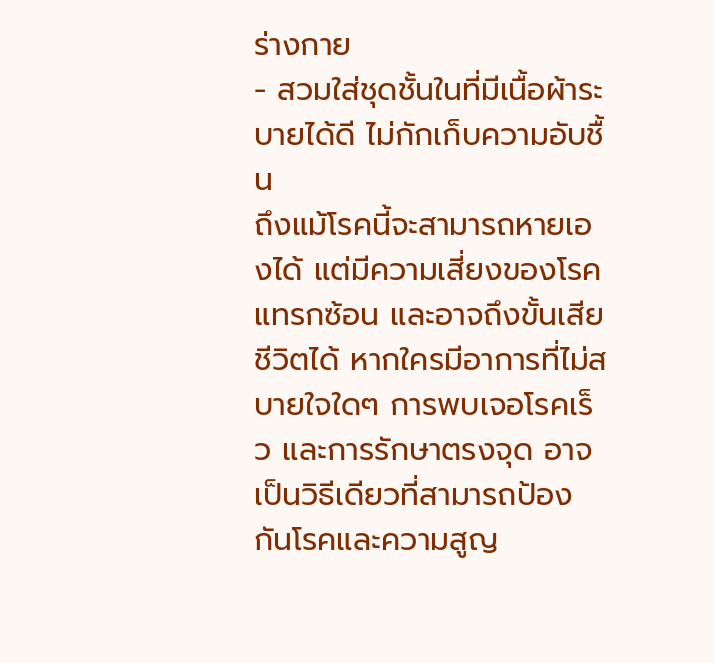ร่างกาย
- สวมใส่ชุดชั้นในที่มีเนื้อผ้าระบายได้ดี ไม่กักเก็บความอับชื้น
ถึงแม้โรคนี้จะสามารถหายเองได้ แต่มีความเสี่ยงของโรคแทรกซ้อน และอาจถึงขั้นเสียชีวิตได้ หากใครมีอาการที่ไม่สบายใจใดๆ การพบเจอโรคเร็ว และการรักษาตรงจุด อาจเป็นวิธีเดียวที่สามารถป้องกันโรคและความสูญ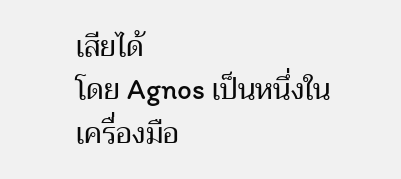เสียได้
โดย Agnos เป็นหนึ่งในเครื่องมือ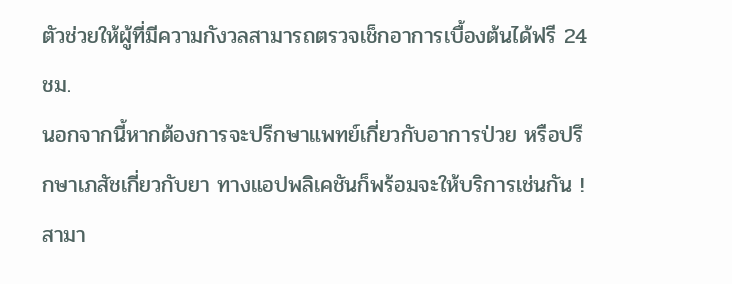ตัวช่วยให้ผู้ที่มีความกังวลสามารถตรวจเช็กอาการเบื้องต้นได้ฟรี 24 ชม.
นอกจากนี้หากต้องการจะปรึกษาแพทย์เกี่ยวกับอาการป่วย หรือปรึกษาเภสัชเกี่ยวกับยา ทางแอปพลิเคชันก็พร้อมจะให้บริการเช่นกัน !
สามา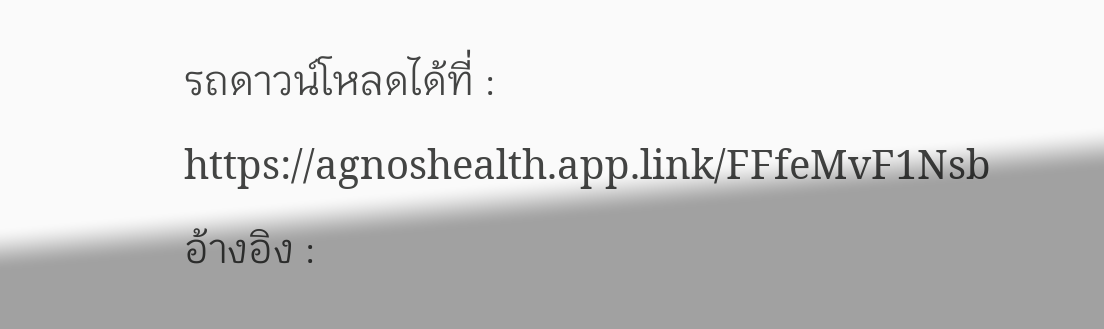รถดาวน์โหลดได้ที่ : https://agnoshealth.app.link/FFfeMvF1Nsb
อ้างอิง :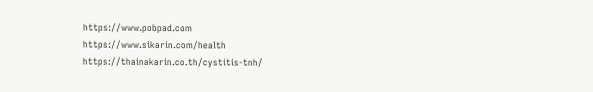https://www.pobpad.com
https://www.sikarin.com/health
https://thainakarin.co.th/cystitis-tnh/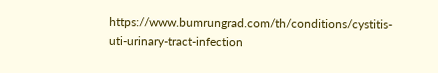https://www.bumrungrad.com/th/conditions/cystitis-uti-urinary-tract-infection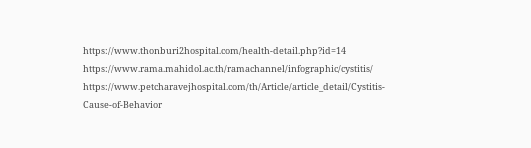https://www.thonburi2hospital.com/health-detail.php?id=14
https://www.rama.mahidol.ac.th/ramachannel/infographic/cystitis/
https://www.petcharavejhospital.com/th/Article/article_detail/Cystitis-Cause-of-Behavior